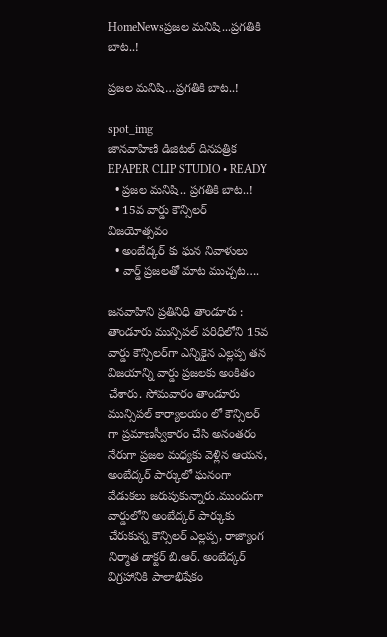HomeNewsప్రజల మనిషి...ప్రగతికి బాట..!

ప్రజల మనిషి…ప్రగతికి బాట..!

spot_img
జానవాహిణి డిజిటల్ దినపత్రిక EPAPER CLIP STUDIO • READY
  • ప్రజల మనిషి.. ప్రగతికి బాట..!
  • 15వ వార్డు కౌన్సిలర్ విజయోత్సవం
  • అంబేద్కర్ కు ఘన నివాళులు
  • వార్డ్ ప్రజలతో మాట ముచ్చట….

జనవాహిని ప్రతినిధి తాండూరు : తాండూరు మున్సిపల్ పరిధిలోని 15వ వార్డు కౌన్సిలర్‌గా ఎన్నికైన ఎల్లప్ప తన విజయాన్ని వార్డు ప్రజలకు అంకితం చేశారు. సోమవారం తాండూరు మున్సిపల్ కార్యాలయం లో కౌన్సిలర్ గా ప్రమాణస్వీకారం చేసి అనంతరం నేరుగా ప్రజల మధ్యకు వెళ్లిన ఆయన, అంబేద్కర్ పార్కులో ఘనంగా వేడుకలు జరుపుకున్నారు.ముందుగా వార్డులోని అంబేద్కర్ పార్కుకు చేరుకున్న కౌన్సిలర్ ఎల్లప్ప, రాజ్యాంగ నిర్మాత డాక్టర్ బి.ఆర్. అంబేద్కర్ విగ్రహానికి పాలాభిషేకం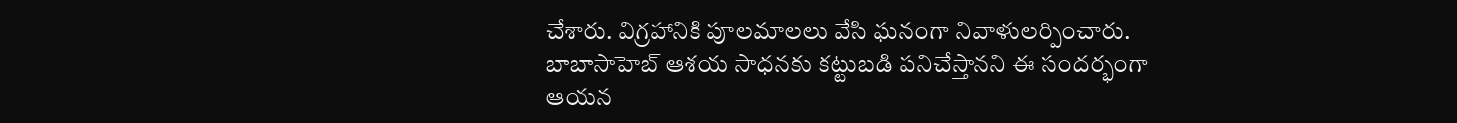చేశారు. విగ్రహానికి పూలమాలలు వేసి ఘనంగా నివాళులర్పించారు. బాబాసాహెబ్ ఆశయ సాధనకు కట్టుబడి పనిచేస్తానని ఈ సందర్భంగా ఆయన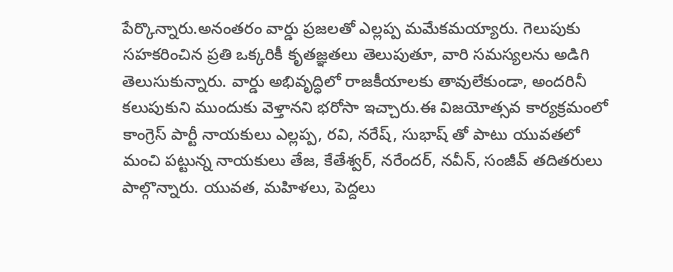పేర్కొన్నారు.అనంతరం వార్డు ప్రజలతో ఎల్లప్ప మమేకమయ్యారు. గెలుపుకు సహకరించిన ప్రతి ఒక్కరికీ కృతజ్ఞతలు తెలుపుతూ, వారి సమస్యలను అడిగి తెలుసుకున్నారు. వార్డు అభివృద్ధిలో రాజకీయాలకు తావులేకుండా, అందరినీ కలుపుకుని ముందుకు వెళ్తానని భరోసా ఇచ్చారు.ఈ విజయోత్సవ కార్యక్రమంలో కాంగ్రెస్ పార్టీ నాయకులు ఎల్లప్ప, రవి, నరేష్, సుభాష్ తో పాటు యువతలో మంచి పట్టున్న నాయకులు తేజ, కేతేశ్వర్, నరేందర్, నవీన్, సంజీవ్ తదితరులు పాల్గొన్నారు. యువత, మహిళలు, పెద్దలు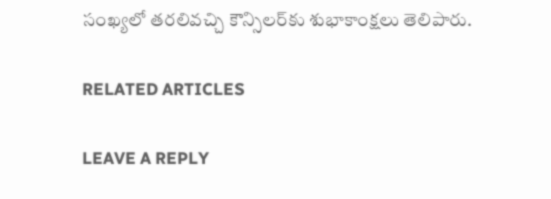సంఖ్యలో తరలివచ్చి కౌన్సిలర్‌కు శుభాకాంక్షలు తెలిపారు.

RELATED ARTICLES

LEAVE A REPLY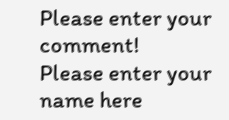Please enter your comment!
Please enter your name here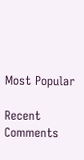Most Popular

Recent Comments